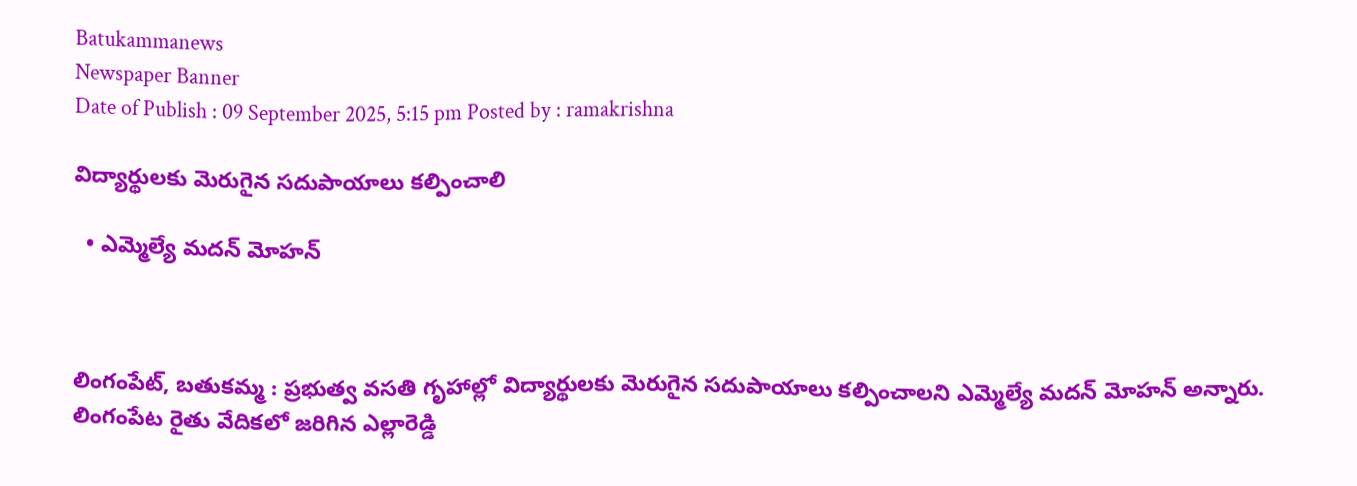Batukammanews
Newspaper Banner
Date of Publish : 09 September 2025, 5:15 pm Posted by : ramakrishna

విద్యార్థులకు మెరుగైన సదుపాయాలు కల్పించాలి

  • ఎమ్మెల్యే మదన్ మోహన్



లింగంపేట్, బతుకమ్మ : ప్రభుత్వ వసతి గృహాల్లో విద్యార్థులకు మెరుగైన సదుపాయాలు కల్పించాలని ఎమ్మెల్యే మదన్ మోహన్ అన్నారు. లింగంపేట రైతు వేదికలో జరిగిన ఎల్లారెడ్డి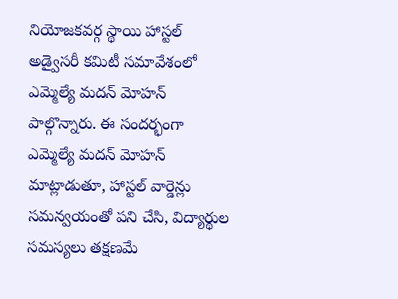నియోజకవర్గ స్థాయి హాస్టల్ అడ్వైసరీ కమిటీ సమావేశంలో ఎమ్మెల్యే మదన్ మోహన్ పాల్గొన్నారు. ఈ సందర్భంగా ఎమ్మెల్యే మదన్ మోహన్ మాట్లాడుతూ, హాస్టల్ వార్డెన్లు సమన్వయంతో పని చేసి, విద్యార్థుల సమస్యలు తక్షణమే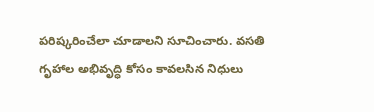పరిష్కరించేలా చూడాలని సూచించారు. వసతి గృహాల అభివృద్ధి కోసం కావలసిన నిధులు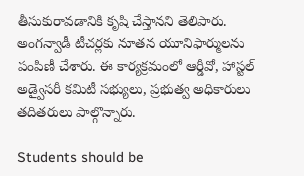తీసుకురావడానికి కృషి చేస్తానని తెలిపారు. అంగన్వాడీ టీచర్లకు నూతన యూనిఫార్ములను పంపిణీ చేశారు. ఈ కార్యక్రమంలో ఆర్డీవో, హాస్టల్ అడ్వైసరీ కమిటీ సభ్యులు, ప్రభుత్వ అధికారులు తదితరులు పాల్గొన్నారు.

Students should be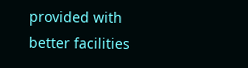provided with better facilities